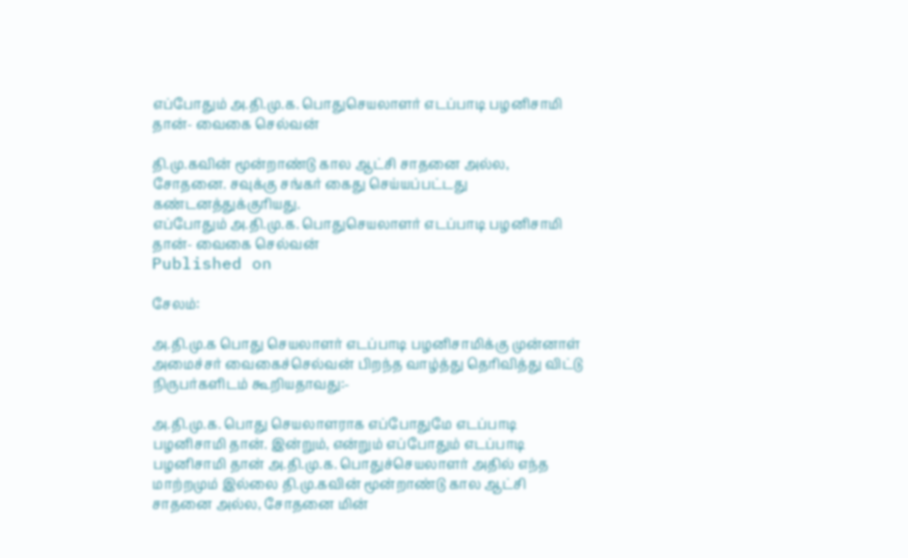எப்போதும் அ.தி.மு.க. பொதுசெயலாளர் எடப்பாடி பழனிசாமி தான்- வைகை செல்வன்

தி.மு.கவின் மூன்றாண்டு கால ஆட்சி சாதனை அல்ல, சோதனை. சவுக்கு சங்கர் கைது செய்யப்பட்டது கண்டனத்துக்குரியது.
எப்போதும் அ.தி.மு.க. பொதுசெயலாளர் எடப்பாடி பழனிசாமி தான்- வைகை செல்வன்
Published on

சேலம்:

அ.தி.மு.க பொது செயலாளர் எடப்பாடி பழனிசாமிக்கு முன்னாள் அமைச்சர் வைகைச்செல்வன் பிறந்த வாழ்த்து தெரிவித்து விட்டு நிருபர்களிடம் கூறியதாவது:-

அ.தி.மு.க. பொது செயலாளராக எப்போதுமே எடப்பாடி பழனிசாமி தான். இன்றும், என்றும் எப்போதும் எடப்பாடி பழனிசாமி தான் அ.தி.மு.க. பொதுச்செயலாளர் அதில் எந்த மாற்றமும் இல்லை தி.மு.கவின் மூன்றாண்டு கால ஆட்சி சாதனை அல்ல, சோதனை மின்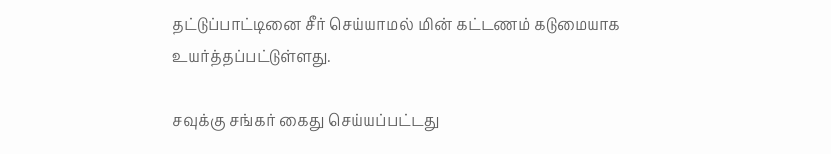தட்டுப்பாட்டினை சீர் செய்யாமல் மின் கட்டணம் கடுமையாக உயர்த்தப்பட்டுள்ளது.

சவுக்கு சங்கர் கைது செய்யப்பட்டது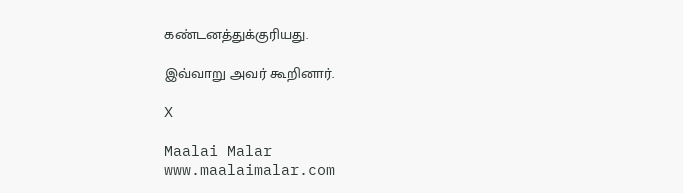கண்டனத்துக்குரியது.

இவ்வாறு அவர் கூறினார்.

X

Maalai Malar
www.maalaimalar.com